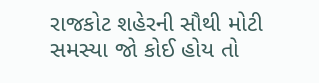રાજકોટ શહેરની સૌથી મોટી સમસ્યા જો કોઈ હોય તો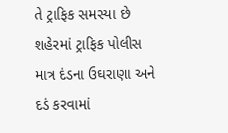તે ટ્રાફિક સમસ્યા છે શહેરમાં ટ્રાફિક પોલીસ માત્ર દંડના ઉઘરાણા અને દડં કરવામાં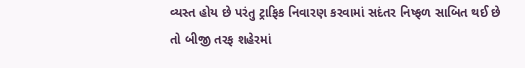વ્યસ્ત હોય છે પરંતુ ટ્રાફિક નિવારણ કરવામાં સદંતર નિષ્ફળ સાબિત થઈ છે તો બીજી તરફ શહેરમાં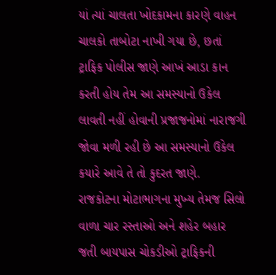યાં ત્યાં ચાલતા ખોદકામના કારણે વાહન ચાલકો તાબોટા નાખી ગયા છે, છતાં ટ્રાફિક પોલીસ જાણે આખં આડા કાન કરતી હોય તેમ આ સમસ્યાનો ઉકેલ લાવતી નહીં હોવાની પ્રજાજનોમાં નારાજગી જોવા મળી રહી છે આ સમસ્યાનો ઉકેલ કયારે આવે તે તો કુદરત જાણે.
રાજકોટના મોટાભાગના મુખ્ય તેમજ સિલો વાળા ચાર રસ્તાઓ અને શહેર બહાર જતી બાયપાસ ચોકડીઓ ટ્રાફિકની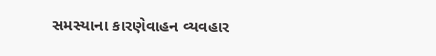સમસ્યાના કારણેવાહન વ્યવહાર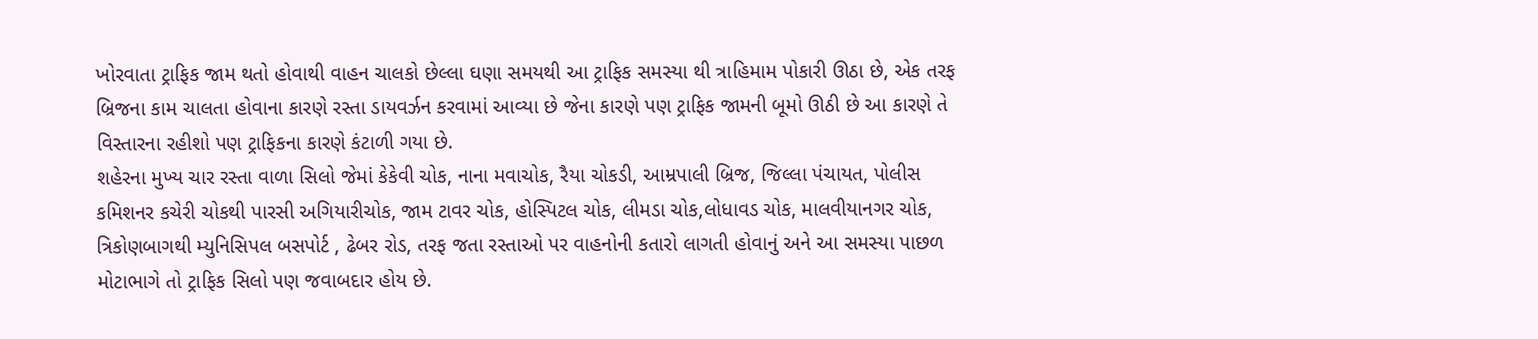ખોરવાતા ટ્રાફિક જામ થતો હોવાથી વાહન ચાલકો છેલ્લા ઘણા સમયથી આ ટ્રાફિક સમસ્યા થી ત્રાહિમામ પોકારી ઊઠા છે, એક તરફ બ્રિજના કામ ચાલતા હોવાના કારણે રસ્તા ડાયવર્ઝન કરવામાં આવ્યા છે જેના કારણે પણ ટ્રાફિક જામની બૂમો ઊઠી છે આ કારણે તે વિસ્તારના રહીશો પણ ટ્રાફિકના કારણે કંટાળી ગયા છે.
શહેરના મુખ્ય ચાર રસ્તા વાળા સિલો જેમાં કેકેવી ચોક, નાના મવાચોક, રૈયા ચોકડી, આમ્રપાલી બ્રિજ, જિલ્લા પંચાયત, પોલીસ કમિશનર કચેરી ચોકથી પારસી અગિયારીચોક, જામ ટાવર ચોક, હોસ્પિટલ ચોક, લીમડા ચોક,લોધાવડ ચોક, માલવીયાનગર ચોક, ત્રિકોણબાગથી મ્યુનિસિપલ બસપોર્ટ , ઢેબર રોડ, તરફ જતા રસ્તાઓ પર વાહનોની કતારો લાગતી હોવાનું અને આ સમસ્યા પાછળ મોટાભાગે તો ટ્રાફિક સિલો પણ જવાબદાર હોય છે.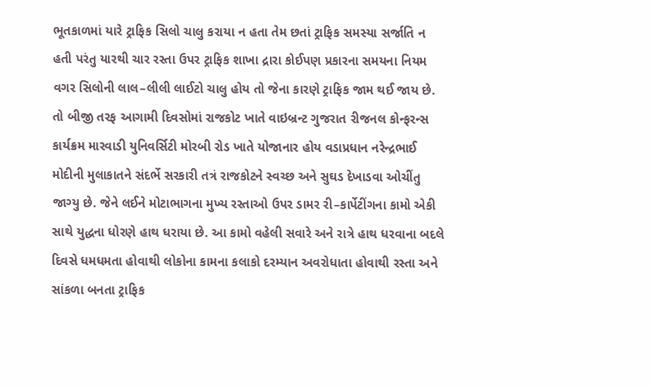ભૂતકાળમાં યારે ટ્રાફિક સિલો ચાલુ કરાયા ન હતા તેમ છતાં ટ્રાફિક સમસ્યા સર્જાતિ ન હતી પરંતુ યારથી ચાર રસ્તા ઉપર ટ્રાફિક શાખા દ્રારા કોઈપણ પ્રકારના સમયના નિયમ વગર સિલોની લાલ–લીલી લાઈટો ચાલુ હોય તો જેના કારણે ટ્રાફિક જામ થઈ જાય છે. તો બીજી તરફ આગામી દિવસોમાં રાજકોટ ખાતે વાઇબ્રન્ટ ગુજરાત રીજનલ કોન્ફરન્સ કાર્યક્રમ મારવાડી યુનિવર્સિટી મોરબી રોડ ખાતે યોજાનાર હોય વડાપ્રધાન નરેન્દ્રભાઈ મોદીની મુલાકાતને સંદર્ભે સરકારી તત્રં રાજકોટને સ્વચ્છ અને સુઘડ દેખાડવા ઓચીંતુ જાગ્યુ છે. જેને લઈને મોટાભાગના મુખ્ય રસ્તાઓ ઉપર ડામર રી–કાર્પેટીંગના કામો એકી સાથે યુદ્ધના ધોરણે હાથ ધરાયા છે. આ કામો વહેલી સવારે અને રાત્રે હાથ ધરવાના બદલે દિવસે ધમધમતા હોવાથી લોકોના કામના કલાકો દરમ્યાન અવરોધાતા હોવાથી રસ્તા અને સાંકળા બનતા ટ્રાફિક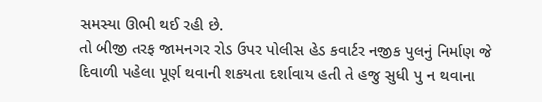સમસ્યા ઊભી થઈ રહી છે.
તો બીજી તરફ જામનગર રોડ ઉપર પોલીસ હેડ કવાર્ટર નજીક પુલનું નિર્માણ જે દિવાળી પહેલા પૂર્ણ થવાની શકયતા દર્શાવાય હતી તે હજુ સુધી પુ ન થવાના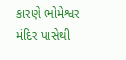કારણે ભોમેશ્વર મંદિર પાસેથી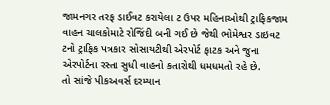જામનગર તરફ ડાઈવટ કરાયેલા ટ ઉપર મહિનાઓથી ટ્રાફિકજામ વાહન ચાલકોમાટે રોજિંદી બની ગઈ છે જેથી ભોમેશ્વર ડાઇવટ ટનો ટ્રાફિક પત્રકાર સોસાયટીથી એરપોર્ટ ફાટક અને જુના એરપોર્ટના રસ્તા સુધી વાહનો કતારોથી ધમધમતો રહે છે.
તો સાંજે પીકઅવર્સ દરમ્યાન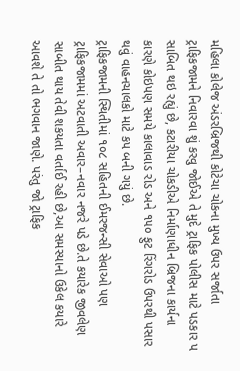મહિલા કોલેજ અંડરબ્રિજથી કોટેચા ચોકના મુખ્ય ઉપર સર્જાતા ટ્રાફિકજામને નિવારવા શું કરવુ જોઈએ તે મુદે ટ્રાફિક પોલીસ માટે પડકાર પ સાબિત થઇ રહ્યું છે, કટારીયા ચોકડીએ નિર્માણાધીન બ્રિજના કાર્યના કારણે કોઇપણ સમયે કાલાવાડ રોડ અને ૧૫૦ ફુટ રિંગરોડ ઉપરથી પસાર થવું વાહનચાલકો માટે કપ બની ગયું છે.
ટ્રાફિકજામની સ્થિતીમાં ૧૦૮ સહિતની ઈમરજન્સી સેવાઓ પણ ટ્રાફિકજામમાં અટવાતી અવાર–નવાર નજરે પડે છે.તે કયારેક જીવલેણ સાબીત થાય તેવી શકયતા વર્તાઈ રહી છે,આ સમસ્યાનો ઉકેલ કયારે આવશે તે તો ભગવાન જાણે. પરંતુ જો ટ્રાફિક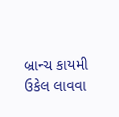બ્રાન્ચ કાયમી ઉકેલ લાવવા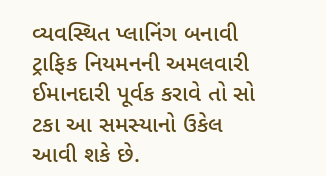વ્યવસ્થિત પ્લાનિંગ બનાવી ટ્રાફિક નિયમનની અમલવારી ઈમાનદારી પૂર્વક કરાવે તો સો ટકા આ સમસ્યાનો ઉકેલ આવી શકે છે.